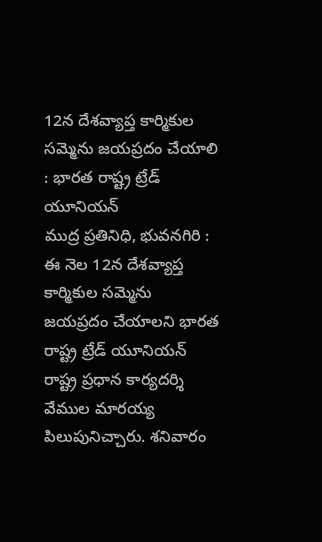12న దేశవ్యాప్త కార్మికుల సమ్మెను జయప్రదం చేయాలి : భారత రాష్ట్ర ట్రేడ్ యూనియన్
ముద్ర ప్రతినిధి, భువనగిరి :
ఈ నెల 12న దేశవ్యాప్త కార్మికుల సమ్మెను జయప్రదం చేయాలని భారత రాష్ట్ర ట్రేడ్ యూనియన్ రాష్ట్ర ప్రధాన కార్యదర్శి వేముల మారయ్య పిలుపునిచ్చారు. శనివారం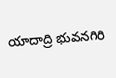యాదాద్రి భువనగిరి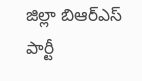జిల్లా బిఆర్ఎస్ పార్టీ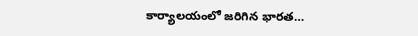కార్యాలయంలో జరిగిన భారత…